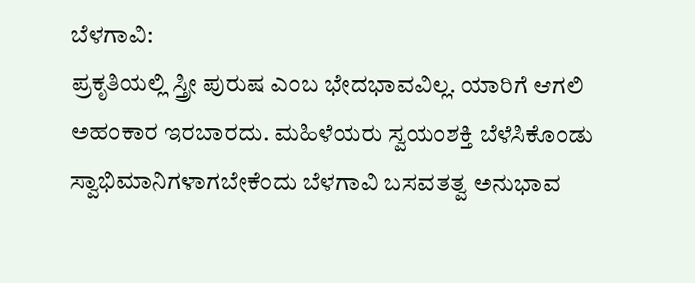ಬೆಳಗಾವಿ:
ಪ್ರಕೃತಿಯಲ್ಲಿ ಸ್ತ್ರೀ ಪುರುಷ ಎಂಬ ಭೇದಭಾವವಿಲ್ಲ. ಯಾರಿಗೆ ಆಗಲಿ ಅಹಂಕಾರ ಇರಬಾರದು. ಮಹಿಳೆಯರು ಸ್ವಯಂಶಕ್ತಿ ಬೆಳೆಸಿಕೊಂಡು ಸ್ವಾಭಿಮಾನಿಗಳಾಗಬೇಕೆಂದು ಬೆಳಗಾವಿ ಬಸವತತ್ವ ಅನುಭಾವ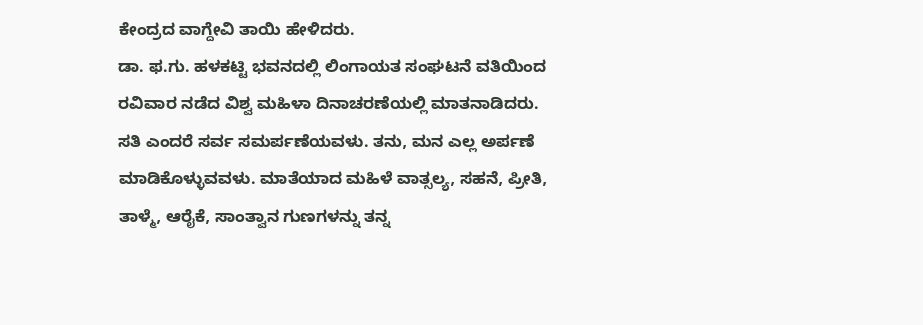ಕೇಂದ್ರದ ವಾಗ್ದೇವಿ ತಾಯಿ ಹೇಳಿದರು.
ಡಾ. ಫ.ಗು. ಹಳಕಟ್ಟಿ ಭವನದಲ್ಲಿ ಲಿಂಗಾಯತ ಸಂಘಟನೆ ವತಿಯಿಂದ ರವಿವಾರ ನಡೆದ ವಿಶ್ವ ಮಹಿಳಾ ದಿನಾಚರಣೆಯಲ್ಲಿ ಮಾತನಾಡಿದರು.
ಸತಿ ಎಂದರೆ ಸರ್ವ ಸಮರ್ಪಣೆಯವಳು. ತನು, ಮನ ಎಲ್ಲ ಅರ್ಪಣೆ ಮಾಡಿಕೊಳ್ಳುವವಳು. ಮಾತೆಯಾದ ಮಹಿಳೆ ವಾತ್ಸಲ್ಯ, ಸಹನೆ, ಪ್ರೀತಿ, ತಾಳ್ಮೆ, ಆರೈಕೆ, ಸಾಂತ್ವಾನ ಗುಣಗಳನ್ನು ತನ್ನ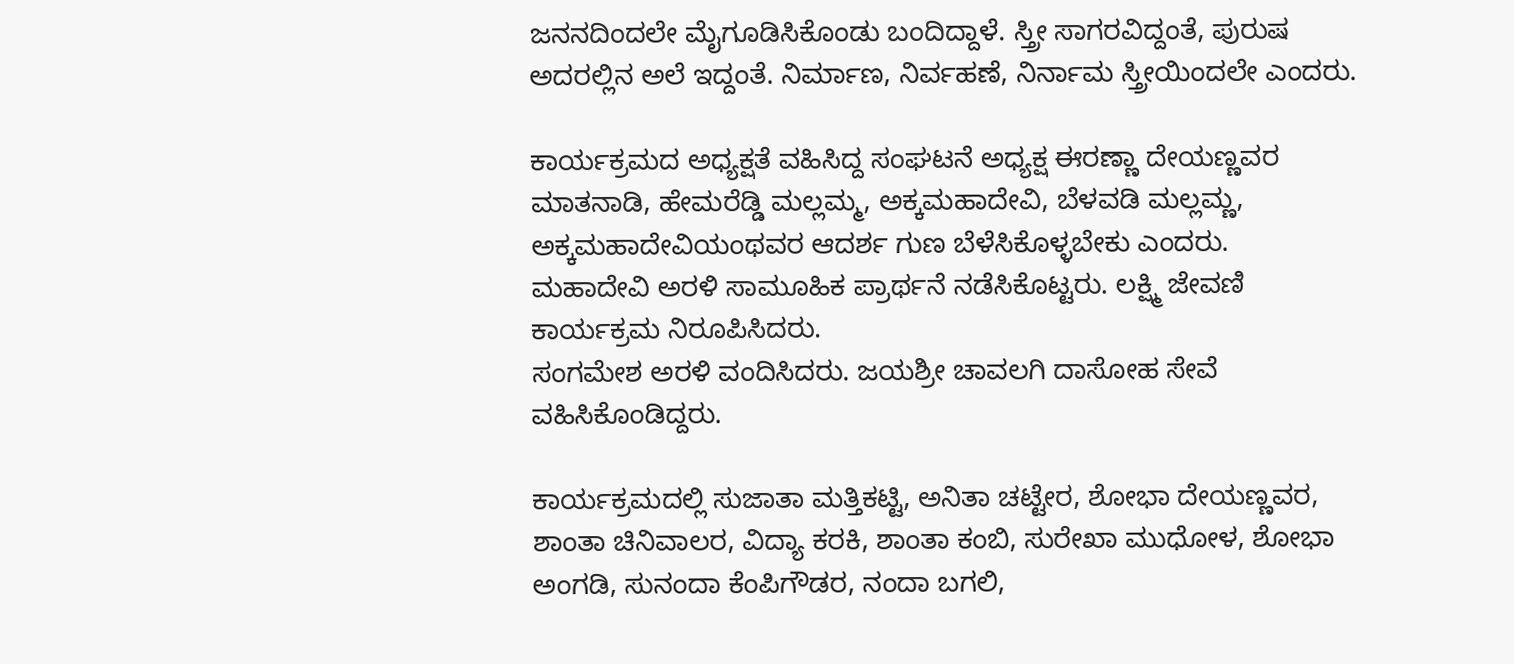ಜನನದಿಂದಲೇ ಮೈಗೂಡಿಸಿಕೊಂಡು ಬಂದಿದ್ದಾಳೆ. ಸ್ತ್ರೀ ಸಾಗರವಿದ್ದಂತೆ, ಪುರುಷ ಅದರಲ್ಲಿನ ಅಲೆ ಇದ್ದಂತೆ. ನಿರ್ಮಾಣ, ನಿರ್ವಹಣೆ, ನಿರ್ನಾಮ ಸ್ತ್ರೀಯಿಂದಲೇ ಎಂದರು.

ಕಾರ್ಯಕ್ರಮದ ಅಧ್ಯಕ್ಷತೆ ವಹಿಸಿದ್ದ ಸಂಘಟನೆ ಅಧ್ಯಕ್ಷ ಈರಣ್ಣಾ ದೇಯಣ್ಣವರ ಮಾತನಾಡಿ, ಹೇಮರೆಡ್ಡಿ ಮಲ್ಲಮ್ಮ, ಅಕ್ಕಮಹಾದೇವಿ, ಬೆಳವಡಿ ಮಲ್ಲಮ್ಣ, ಅಕ್ಕಮಹಾದೇವಿಯಂಥವರ ಆದರ್ಶ ಗುಣ ಬೆಳೆಸಿಕೊಳ್ಳಬೇಕು ಎಂದರು.
ಮಹಾದೇವಿ ಅರಳಿ ಸಾಮೂಹಿಕ ಪ್ರಾರ್ಥನೆ ನಡೆಸಿಕೊಟ್ಟರು. ಲಕ್ಷ್ಮಿ ಜೇವಣಿ ಕಾರ್ಯಕ್ರಮ ನಿರೂಪಿಸಿದರು.
ಸಂಗಮೇಶ ಅರಳಿ ವಂದಿಸಿದರು. ಜಯಶ್ರೀ ಚಾವಲಗಿ ದಾಸೋಹ ಸೇವೆ ವಹಿಸಿಕೊಂಡಿದ್ದರು.

ಕಾರ್ಯಕ್ರಮದಲ್ಲಿ ಸುಜಾತಾ ಮತ್ತಿಕಟ್ಟಿ, ಅನಿತಾ ಚಟ್ಟೇರ, ಶೋಭಾ ದೇಯಣ್ಣವರ, ಶಾಂತಾ ಚಿನಿವಾಲರ, ವಿದ್ಯಾ ಕರಕಿ, ಶಾಂತಾ ಕಂಬಿ, ಸುರೇಖಾ ಮುಧೋಳ, ಶೋಭಾ ಅಂಗಡಿ, ಸುನಂದಾ ಕೆಂಪಿಗೌಡರ, ನಂದಾ ಬಗಲಿ,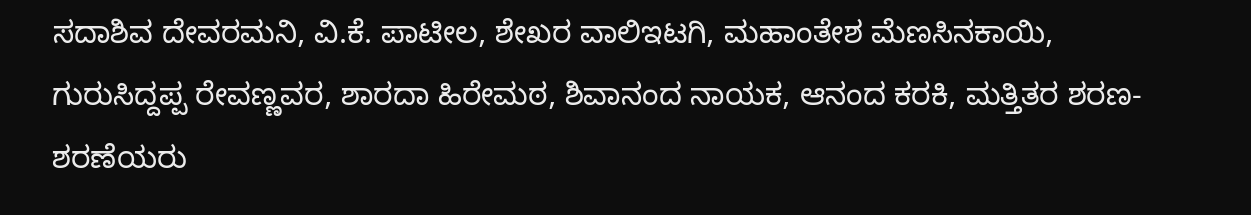ಸದಾಶಿವ ದೇವರಮನಿ, ವಿ.ಕೆ. ಪಾಟೀಲ, ಶೇಖರ ವಾಲಿಇಟಗಿ, ಮಹಾಂತೇಶ ಮೆಣಸಿನಕಾಯಿ, ಗುರುಸಿದ್ದಪ್ಪ ರೇವಣ್ಣವರ, ಶಾರದಾ ಹಿರೇಮಠ, ಶಿವಾನಂದ ನಾಯಕ, ಆನಂದ ಕರಕಿ, ಮತ್ತಿತರ ಶರಣ-ಶರಣೆಯರು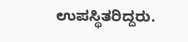ಉಪಸ್ಥಿತರಿದ್ದರು.